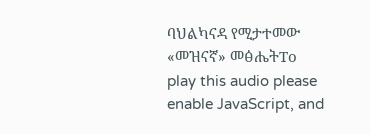ባህልካናዳ የሚታተመው «መዝናኛ» መፅሔትTo play this audio please enable JavaScript, and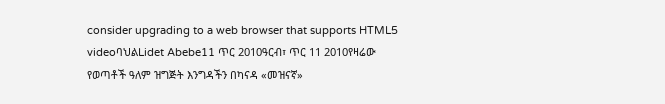consider upgrading to a web browser that supports HTML5 videoባህልLidet Abebe11 ጥር 2010ዓርብ፣ ጥር 11 2010የዛሬው የወጣቶች ዓለም ዝግጅት እንግዳችን በካናዳ «መዝናኛ»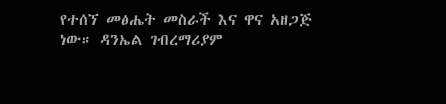የተሰኘ መፅሔት መስራች እና ዋና አዘጋጅ ነው። ዳንኤል ገብረማሪያም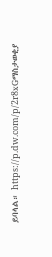ይባላል። https://p.dw.com/p/2r8xGማስታወቂያ